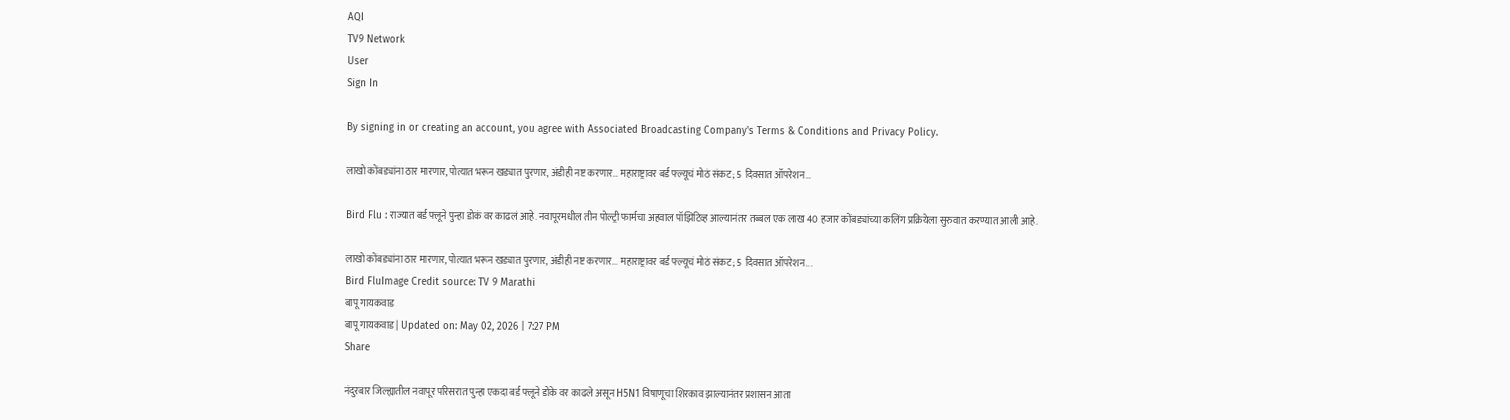AQI
TV9 Network
User
Sign In

By signing in or creating an account, you agree with Associated Broadcasting Company's Terms & Conditions and Privacy Policy.

लाखो कोंबड्यांना ठार मारणार, पोत्यात भरून खड्यात पुरणार, अंडीही नष्ट करणार… महाराष्ट्रावर बर्ड फ्ल्यूचं मोठं संकट; 5 दिवसात ऑपरेशन…

Bird Flu : राज्यात बर्ड फ्लूने पुन्हा डोकं वर काढलं आहे. नवापूरमधील तीन पोल्ट्री फार्मचा अहवाल पॉझिटिव्ह आल्यानंतर तब्बल एक लाख 40 हजार कोंबड्यांच्या कलिंग प्रक्रियेला सुरुवात करण्यात आली आहे.

लाखो कोंबड्यांना ठार मारणार, पोत्यात भरून खड्यात पुरणार, अंडीही नष्ट करणार... महाराष्ट्रावर बर्ड फ्ल्यूचं मोठं संकट; 5 दिवसात ऑपरेशन...
Bird FluImage Credit source: TV 9 Marathi
बापू गायकवाड
बापू गायकवाड | Updated on: May 02, 2026 | 7:27 PM
Share

नंदुरबार जिल्ह्यातील नवापूर परिसरात पुन्हा एकदा बर्ड फ्लूने डोके वर काढले असून H5N1 विषाणूचा शिरकाव झाल्यानंतर प्रशासन आता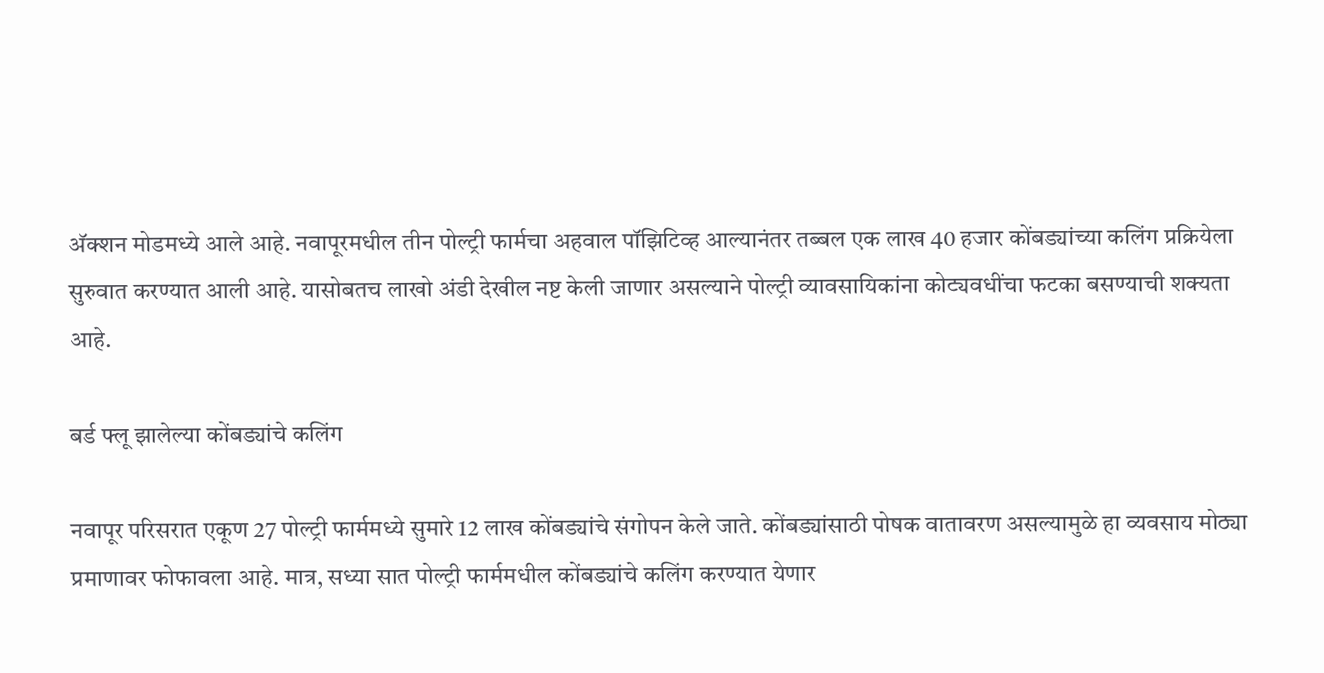अ‍ॅक्शन मोडमध्ये आले आहे. नवापूरमधील तीन पोल्ट्री फार्मचा अहवाल पॉझिटिव्ह आल्यानंतर तब्बल एक लाख 40 हजार कोंबड्यांच्या कलिंग प्रक्रियेला सुरुवात करण्यात आली आहे. यासोबतच लाखो अंडी देखील नष्ट केली जाणार असल्याने पोल्ट्री व्यावसायिकांना कोट्यवधींचा फटका बसण्याची शक्यता आहे.

बर्ड फ्लू झालेल्या कोंबड्यांचे कलिंग

नवापूर परिसरात एकूण 27 पोल्ट्री फार्ममध्ये सुमारे 12 लाख कोंबड्यांचे संगोपन केले जाते. कोंबड्यांसाठी पोषक वातावरण असल्यामुळे हा व्यवसाय मोठ्या प्रमाणावर फोफावला आहे. मात्र, सध्या सात पोल्ट्री फार्ममधील कोंबड्यांचे कलिंग करण्यात येणार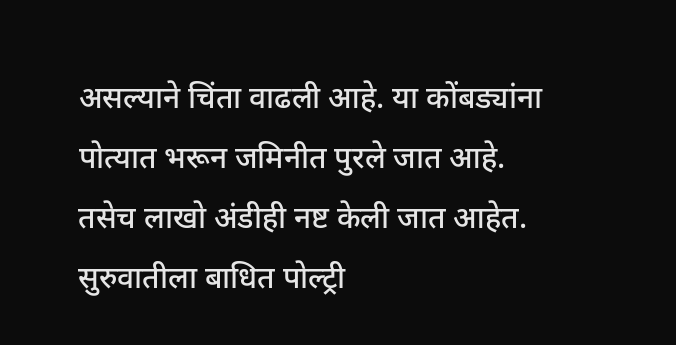असल्याने चिंता वाढली आहे. या कोंबड्यांना पोत्यात भरून जमिनीत पुरले जात आहे. तसेच लाखो अंडीही नष्ट केली जात आहेत. सुरुवातीला बाधित पोल्ट्री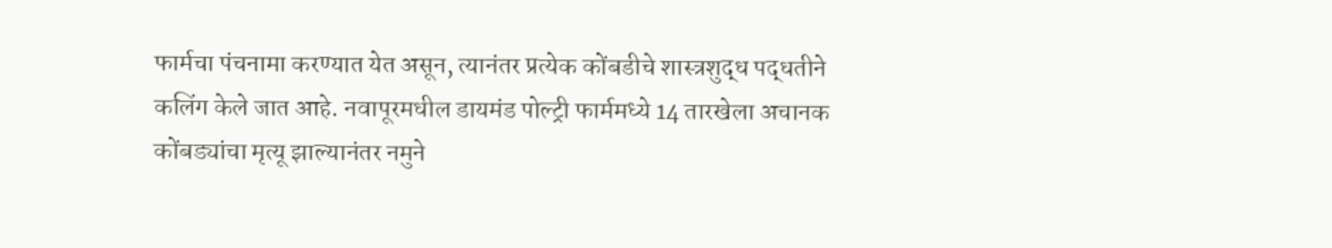फार्मचा पंचनामा करण्यात येत असून, त्यानंतर प्रत्येक कोंबडीचे शास्त्रशुद्ध पद्धतीने कलिंग केले जात आहे. नवापूरमधील डायमंड पोल्ट्री फार्ममध्ये 14 तारखेला अचानक कोंबड्यांचा मृत्यू झाल्यानंतर नमुने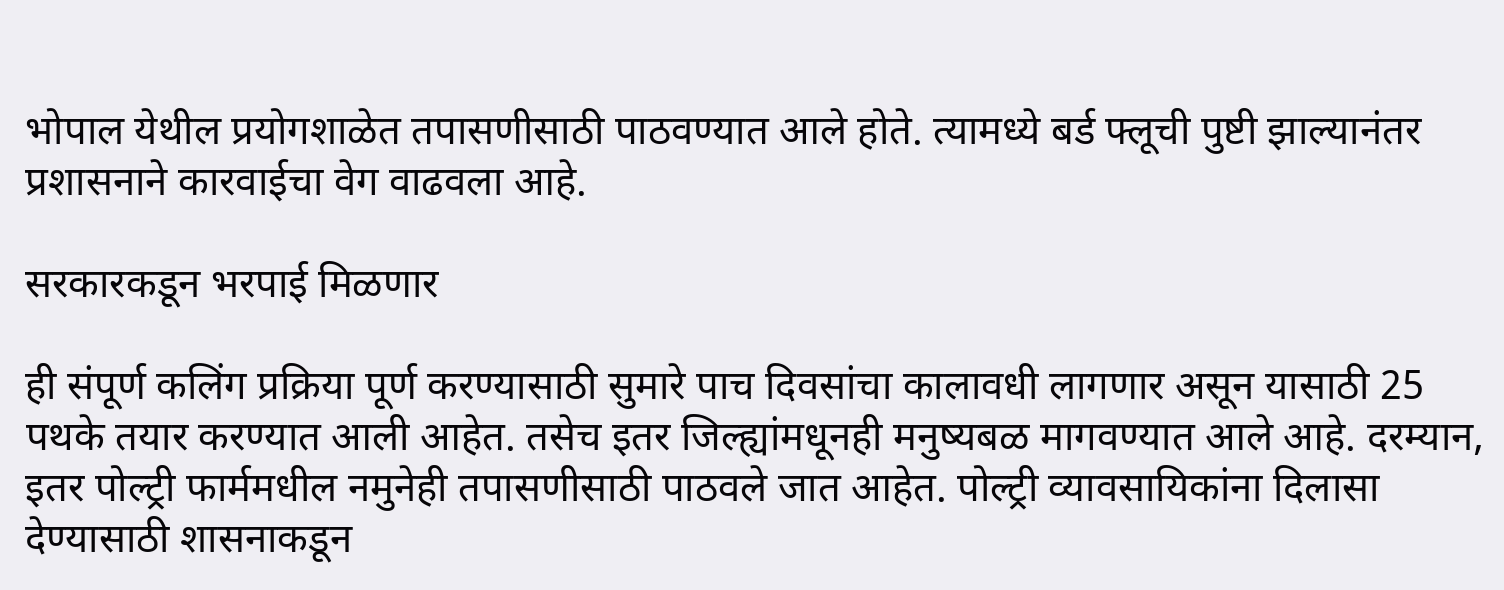भोपाल येथील प्रयोगशाळेत तपासणीसाठी पाठवण्यात आले होते. त्यामध्ये बर्ड फ्लूची पुष्टी झाल्यानंतर प्रशासनाने कारवाईचा वेग वाढवला आहे.

सरकारकडून भरपाई मिळणार

ही संपूर्ण कलिंग प्रक्रिया पूर्ण करण्यासाठी सुमारे पाच दिवसांचा कालावधी लागणार असून यासाठी 25 पथके तयार करण्यात आली आहेत. तसेच इतर जिल्ह्यांमधूनही मनुष्यबळ मागवण्यात आले आहे. दरम्यान, इतर पोल्ट्री फार्ममधील नमुनेही तपासणीसाठी पाठवले जात आहेत. पोल्ट्री व्यावसायिकांना दिलासा देण्यासाठी शासनाकडून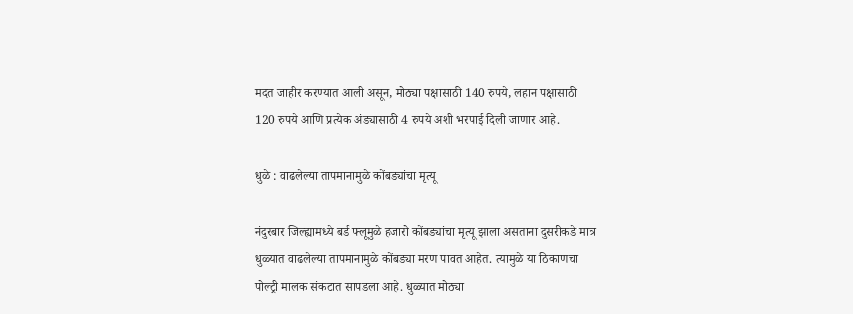मदत जाहीर करण्यात आली असून, मोठ्या पक्षासाठी 140 रुपये, लहान पक्षासाठी 120 रुपये आणि प्रत्येक अंड्यासाठी 4 रुपये अशी भरपाई दिली जाणार आहे.

धुळे : वाढलेल्या तापमानामुळे कोंबड्यांचा मृत्यू

नंदुरबार जिल्ह्यामध्ये बर्ड फ्लूमुळे हजारो कोंबड्यांचा मृत्यू झाला असताना दुसरीकडे मात्र धुळ्यात वाढलेल्या तापमानामुळे कोंबड्या मरण पावत आहेत. त्यामुळे या ठिकाणचा पोल्ट्री मालक संकटात सापडला आहे. धुळ्यात मोठ्या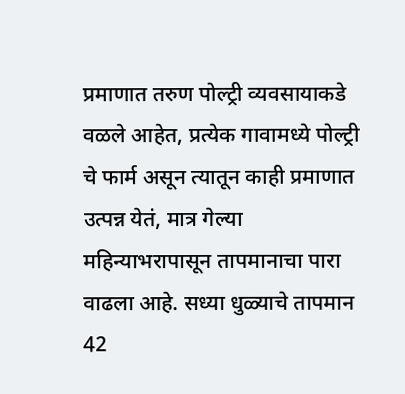प्रमाणात तरुण पोल्ट्री व्यवसायाकडे वळले आहेत, प्रत्येक गावामध्ये पोल्ट्री चे फार्म असून त्यातून काही प्रमाणात उत्पन्न येतं, मात्र गेल्या महिन्याभरापासून तापमानाचा पारा वाढला आहे. सध्या धुळ्याचे तापमान 42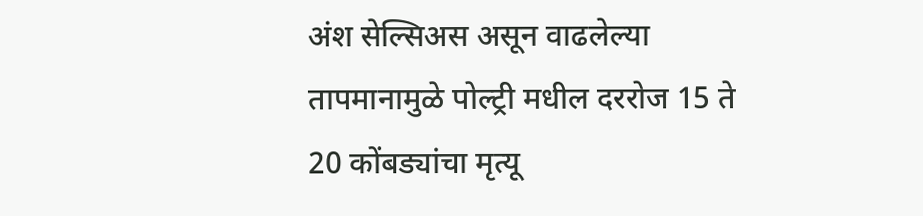अंश सेल्सिअस असून वाढलेल्या तापमानामुळे पोल्ट्री मधील दररोज 15 ते 20 कोंबड्यांचा मृत्यू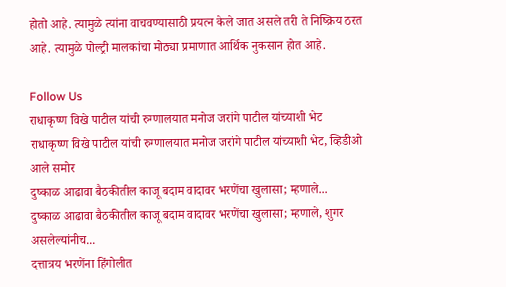होतो आहे. त्यामुळे त्यांना वाचवण्यासाठी प्रयत्न केले जात असले तरी ते निष्क्रिय ठरत आहे. त्यामुळे पोल्ट्री मालकांचा मोठ्या प्रमाणात आर्थिक नुकसान होत आहे.

Follow Us
राधाकृष्ण विखे पाटील यांची रुग्णालयात मनोज जरांगे पाटील यांच्याशी भेट
राधाकृष्ण विखे पाटील यांची रुग्णालयात मनोज जरांगे पाटील यांच्याशी भेट, व्हिडीओ आले समोर
दुष्काळ आढावा बैठकीतील काजू बदाम वादावर भरणेंचा खुलासा; म्हणाले...
दुष्काळ आढावा बैठकीतील काजू बदाम वादावर भरणेंचा खुलासा; म्हणाले, शुगर असलेल्यांनीच...
दत्तात्रय भरणेंना हिंगोलीत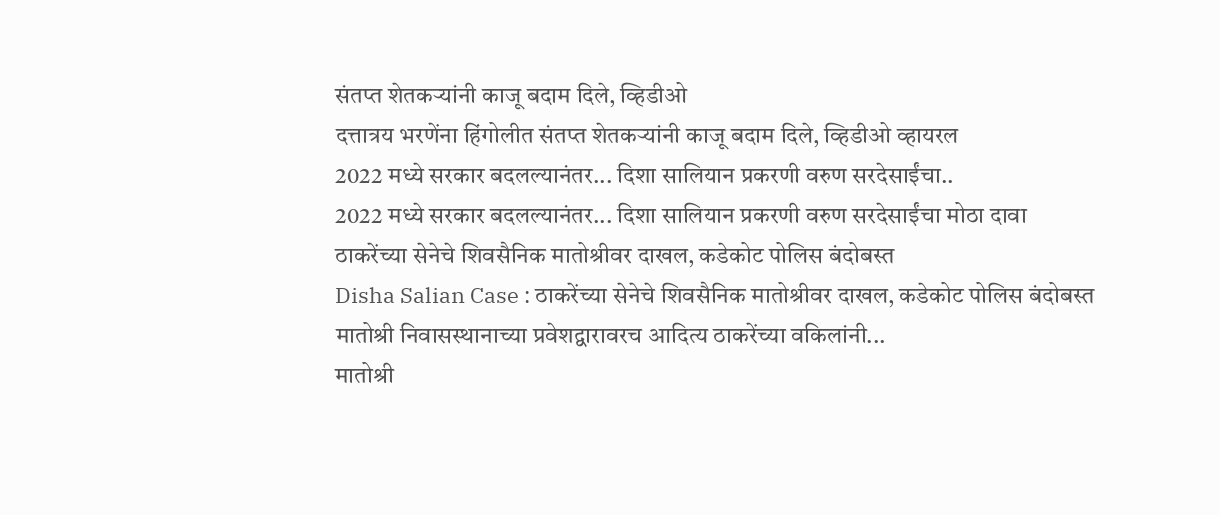संतप्त शेतकऱ्यांनी काजू बदाम दिले, व्हिडीओ
दत्तात्रय भरणेंना हिंगोलीत संतप्त शेतकऱ्यांनी काजू बदाम दिले, व्हिडीओ व्हायरल
2022 मध्ये सरकार बदलल्यानंतर... दिशा सालियान प्रकरणी वरुण सरदेसाईंचा..
2022 मध्ये सरकार बदलल्यानंतर... दिशा सालियान प्रकरणी वरुण सरदेसाईंचा मोठा दावा
ठाकरेंच्या सेनेचे शिवसैनिक मातोश्रीवर दाखल, कडेकोट पोलिस बंदोबस्त
Disha Salian Case : ठाकरेंच्या सेनेचे शिवसैनिक मातोश्रीवर दाखल, कडेकोट पोलिस बंदोबस्त
मातोश्री निवासस्थानाच्या प्रवेशद्वारावरच आदित्य ठाकरेंच्या वकिलांनी...
मातोश्री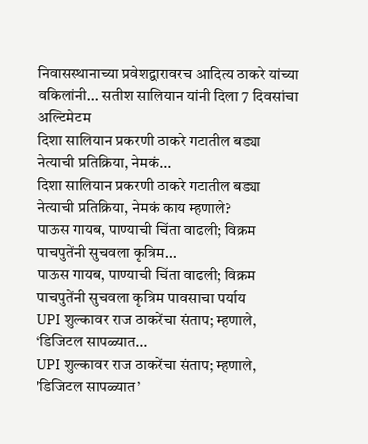निवासस्थानाच्या प्रवेशद्वारावरच आदित्य ठाकरे यांच्या वकिलांनी... सतीश सालियान यांनी दिला 7 दिवसांचा अल्टिमेटम
दिशा सालियान प्रकरणी ठाकरे गटातील बड्या नेत्याची प्रतिक्रिया, नेमकं...
दिशा सालियान प्रकरणी ठाकरे गटातील बड्या नेत्याची प्रतिक्रिया, नेमकं काय म्हणाले?
पाऊस गायब, पाण्याची चिंता वाढली; विक्रम पाचपुतेंनी सुचवला कृत्रिम...
पाऊस गायब, पाण्याची चिंता वाढली; विक्रम पाचपुतेंनी सुचवला कृत्रिम पावसाचा पर्याय
UPI शुल्कावर राज ठाकरेंचा संताप; म्हणाले, ‘डिजिटल सापळ्यात...
UPI शुल्कावर राज ठाकरेंचा संताप; म्हणाले, 'डिजिटल सापळ्यात’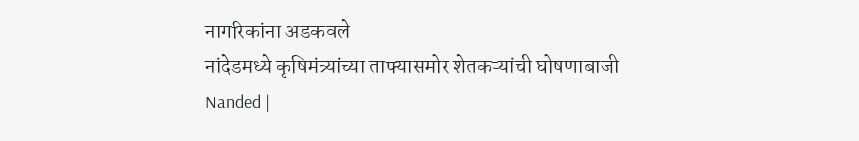नागरिकांना अडकवले
नांदेडमध्ये कृषिमंत्र्यांच्या ताफ्यासमोर शेतकऱ्यांची घोषणाबाजी
Nanded |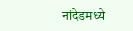नांदेडमध्ये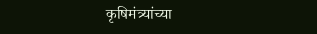कृषिमंत्र्यांच्या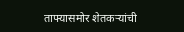ताफ्यासमोर शेतकऱ्यांची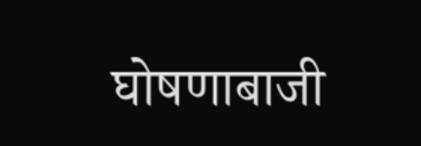घोषणाबाजी